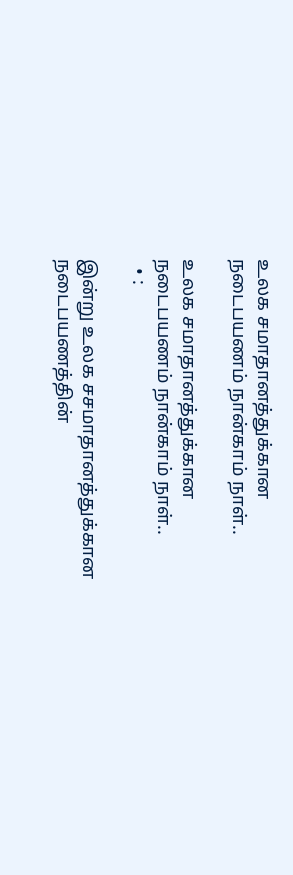உலக சமாதானத்துக்கான நடைபயணம் நான்காம் நாள்..

உலக சமாதானத்துக்கான நடைபயணம் நான்காம் நாள்..
  • :

இன்று உலக சசமாதானத்துக்கான நடைபயணத்தின்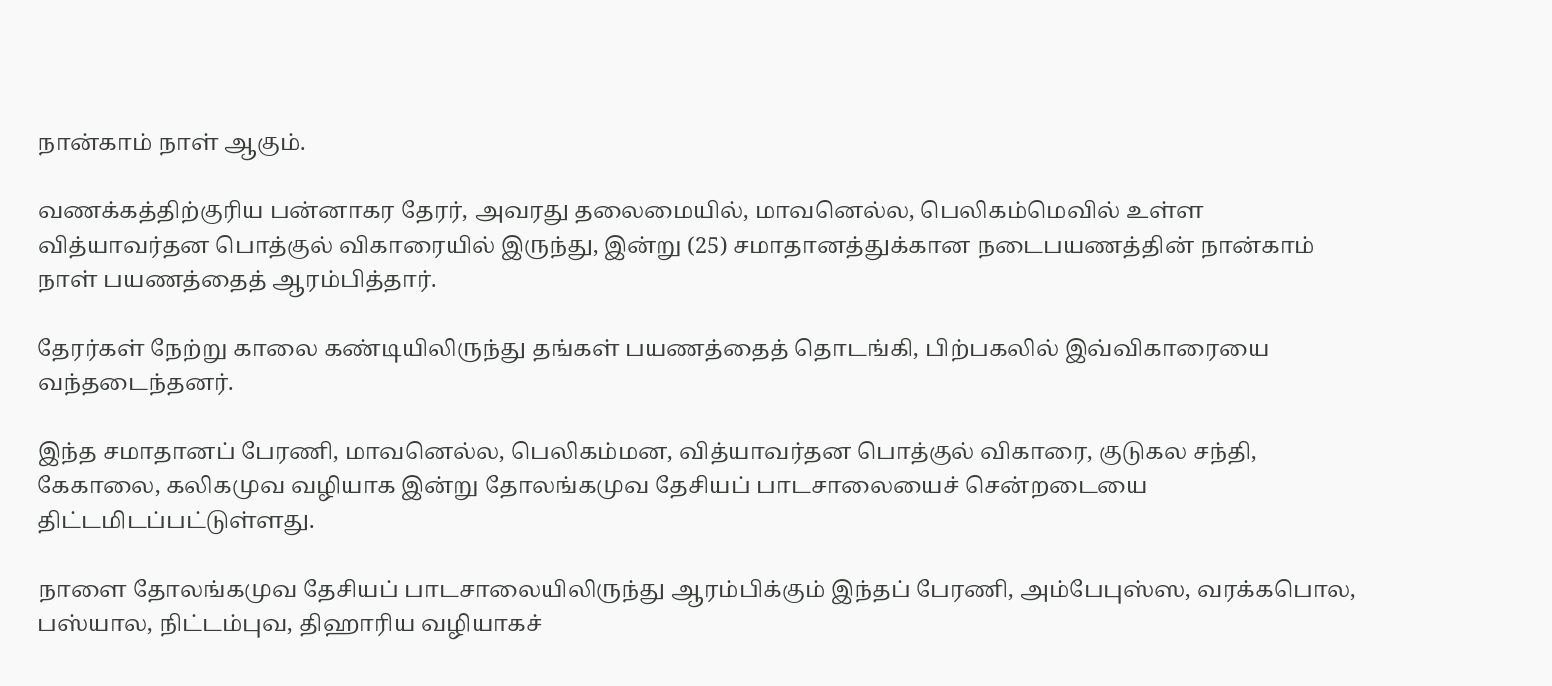நான்காம் நாள் ஆகும்.

வணக்கத்திற்குரிய பன்னாகர தேரர், அவரது தலைமையில், மாவனெல்ல, பெலிகம்மெவில் உள்ள வித்யாவர்தன பொத்குல் விகாரையில் இருந்து, இன்று (25) சமாதானத்துக்கான நடைபயணத்தின் நான்காம் நாள் பயணத்தைத் ஆரம்பித்தார்.

தேரர்கள் நேற்று காலை கண்டியிலிருந்து தங்கள் பயணத்தைத் தொடங்கி, பிற்பகலில் இவ்விகாரையை வந்தடைந்தனர்.

இந்த சமாதானப் பேரணி, மாவனெல்ல, பெலிகம்மன, வித்யாவர்தன பொத்குல் விகாரை, குடுகல சந்தி, கேகாலை, கலிகமுவ வழியாக இன்று தோலங்கமுவ தேசியப் பாடசாலையைச் சென்றடையை திட்டமிடப்பட்டுள்ளது.

நாளை தோலங்கமுவ தேசியப் பாடசாலையிலிருந்து ஆரம்பிக்கும் இந்தப் பேரணி, அம்பேபுஸ்ஸ, வரக்கபொல, பஸ்யால, நிட்டம்புவ, திஹாரிய வழியாகச்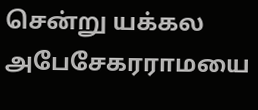சென்று யக்கல அபேசேகரராமயை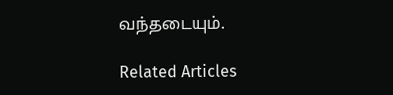வந்தடையும்.

Related Articles